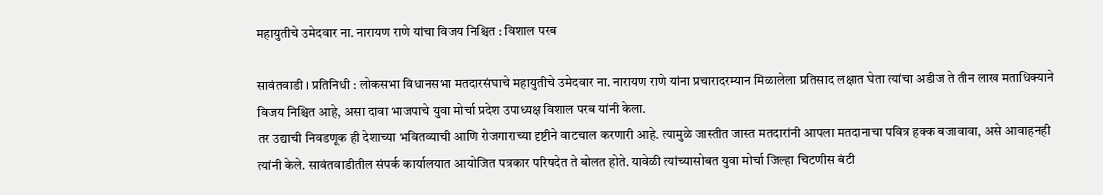महायुतीचे उमेदवार ना. नारायण राणे यांचा विजय निश्चित : विशाल परब

सावंतवाडी । प्रतिनिधी : लोकसभा विधानसभा मतदारसंघाचे महायुतीचे उमेदवार ना. नारायण राणे यांना प्रचारादरम्यान मिळालेला प्रतिसाद लक्षात घेता त्यांचा अडीज ते तीन लाख मताधिक्याने विजय निश्चित आहे, असा दावा भाजपाचे युवा मोर्चा प्रदेश उपाध्यक्ष विशाल परब यांनी केला.
तर उद्याची निवडणूक ही देशाच्या भवितव्याची आणि रोजगाराच्या दृष्टीने वाटचाल करणारी आहे. त्यामुळे जास्तीत जास्त मतदारांनी आपला मतदानाचा पवित्र हक्क बजावावा, असे आवाहनही त्यांनी केले. सावंतवाडीतील संपर्क कार्यालयात आयोजित पत्रकार परिषदेत ते बोलत होते. यावेळी त्यांच्यासोबत युवा मोर्चा जिल्हा चिटणीस बंटी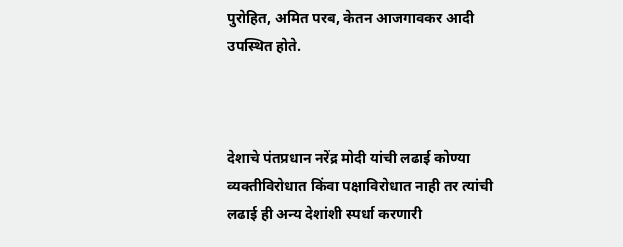पुरोहित, अमित परब, केतन आजगावकर आदी उपस्थित होते.



देशाचे पंतप्रधान नरेंद्र मोदी यांची लढाई कोण्या व्यक्तीविरोधात किंवा पक्षाविरोधात नाही तर त्यांची लढाई ही अन्य देशांशी स्पर्धा करणारी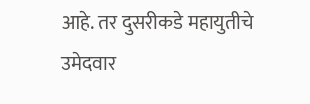आहे. तर दुसरीकडे महायुतीचे उमेदवार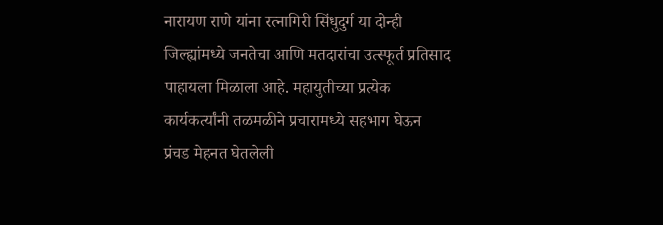नारायण राणे यांना रत्नागिरी सिंधुदुर्ग या दोन्ही जिल्ह्यांमध्ये जनतेचा आणि मतदारांचा उत्स्फूर्त प्रतिसाद पाहायला मिळाला आहे. महायुतीच्या प्रत्येक कार्यकर्त्यांनी तळमळीने प्रचारामध्ये सहभाग घेऊन प्रंचड मेहनत घेतलेली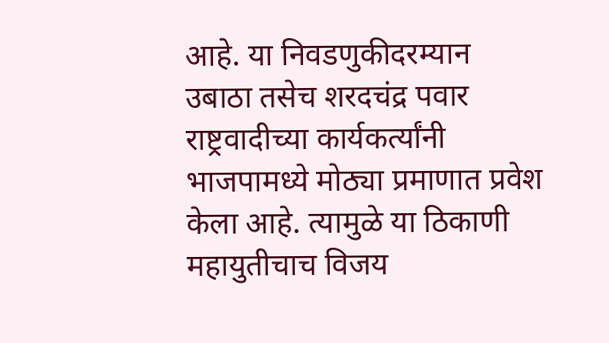आहे. या निवडणुकीदरम्यान उबाठा तसेच शरदचंद्र पवार राष्ट्रवादीच्या कार्यकर्त्यांनी भाजपामध्ये मोठ्या प्रमाणात प्रवेश केला आहे. त्यामुळे या ठिकाणी महायुतीचाच विजय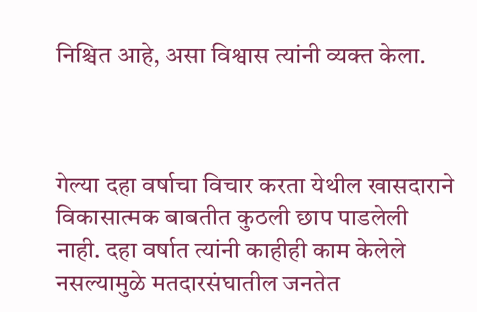निश्चित आहे, असा विश्वास त्यांनी व्यक्त केला.



गेल्या दहा वर्षाचा विचार करता येथील खासदाराने विकासात्मक बाबतीत कुठली छाप पाडलेली नाही. दहा वर्षात त्यांनी काहीही काम केलेले नसल्यामुळे मतदारसंघातील जनतेत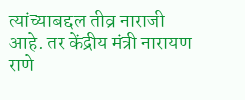त्यांच्याबद्दल तीव्र नाराजी आहे. तर केंद्रीय मंत्री नारायण राणे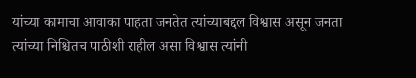यांच्या कामाचा आवाका पाहता जनतेत त्यांच्याबद्दल विश्वास असून जनता त्यांच्या निश्चितच पाठीशी राहील असा विश्वास त्यांनी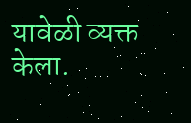यावेळी व्यक्त केला.